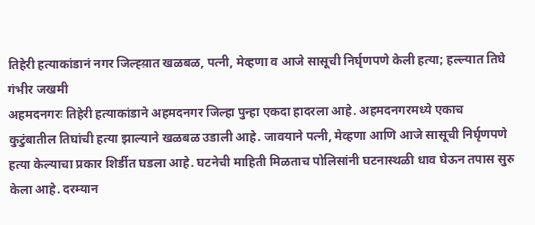तिहेरी हत्याकांडानं नगर जिल्ह्य़ात खळबळ, पत्नी, मेव्हणा व आजे सासूची निर्घृणपणे केली हत्या; हल्ल्यात तिघे गंभीर जखमी
अहमदनगरः तिहेरी हत्याकांडाने अहमदनगर जिल्हा पुन्हा एकदा हादरला आहे. अहमदनगरमध्ये एकाच कुटुंबातील तिघांची हत्या झाल्याने खळबळ उडाली आहे. जावयाने पत्नी, मेव्हणा आणि आजे सासूची निर्घृणपणे हत्या केल्याचा प्रकार शिर्डीत घडला आहे. घटनेची माहिती मिळताच पोलिसांनी घटनास्थळी धाव घेऊन तपास सुरु केला आहे. दरम्यान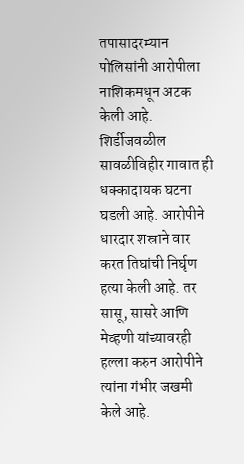तपासादरम्यान पोलिसांनी आरोपीला नाशिकमधून अटक केली आहे.
शिर्डीजवळील सावळीविहीर गावात ही धक्कादायक घटना घडली आहे. आरोपीने धारदार शस्राने वार करत तिघांची निर्घृण हत्या केली आहे. तर सासू, सासरे आणि मेव्हणी यांच्यावरही हल्ला करुन आरोपीने त्यांना गंभीर जखमी केले आहे.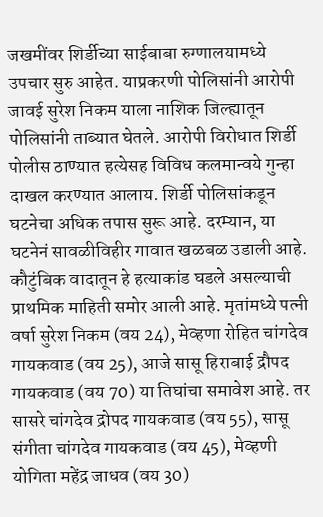जखमींवर शिर्डीच्या साईबाबा रुग्णालयामध्ये उपचार सुरु आहेत. याप्रकरणी पोलिसांनी आरोपी जावई सुरेश निकम याला नाशिक जिल्ह्यातून पोलिसांनी ताब्यात घेतले. आरोपी विरोधात शिर्डी पोलीस ठाण्यात हत्येसह विविध कलमान्वये गुन्हा दाखल करण्यात आलाय. शिर्डी पोलिसांकडून घटनेचा अधिक तपास सुरू आहे. दरम्यान, या घटनेनं सावळीविहीर गावात खळबळ उडाली आहे.
कौटुंबिक वादातून हे हत्याकांड घडले असल्याची प्राथमिक माहिती समोर आली आहे. मृतांमध्ये पत्नी वर्षा सुरेश निकम (वय 24), मेव्हणा रोहित चांगदेव गायकवाड (वय 25), आजे सासू हिराबाई द्रौपद गायकवाड (वय 70) या तिघांचा समावेश आहे. तर सासरे चांगदेव द्रोपद गायकवाड (वय 55), सासू संगीता चांगदेव गायकवाड (वय 45), मेव्हणी योगिता महेंद्र जाधव (वय 30)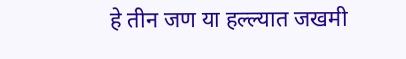हे तीन जण या हल्ल्यात जखमी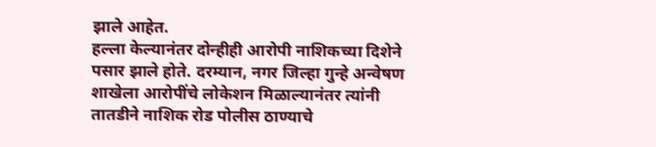झाले आहेत.
हल्ला केल्यानंतर दोन्हीही आरोपी नाशिकच्या दिशेने पसार झाले होते. दरम्यान, नगर जिल्हा गुन्हे अन्वेषण शाखेला आरोपींचे लोकेशन मिळाल्यानंतर त्यांनी तातडीने नाशिक रोड पोलीस ठाण्याचे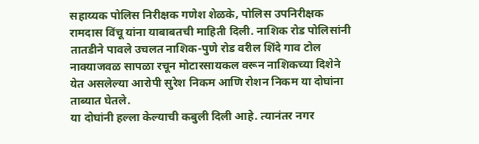सहाय्यक पोलिस निरीक्षक गणेश शेळके, पोलिस उपनिरीक्षक रामदास विंचू यांना याबाबतची माहिती दिली. नाशिक रोड पोलिसांनी तातडीने पावले उचलत नाशिक-पुणे रोड वरील शिंदे गाव टोल नाक्याजवळ सापळा रचून मोटारसायकल वरून नाशिकच्या दिशेने येत असलेल्या आरोपी सुरेश निकम आणि रोशन निकम या दोघांना ताब्यात घेतले.
या दोघांनी हल्ला केल्याची कबुली दिली आहे. त्यानंतर नगर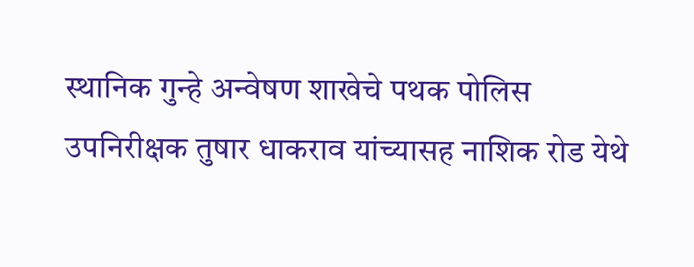स्थानिक गुन्हे अन्वेषण शाखेचे पथक पोलिस उपनिरीक्षक तुषार धाकराव यांच्यासह नाशिक रोड येथे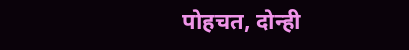पोहचत, दोन्ही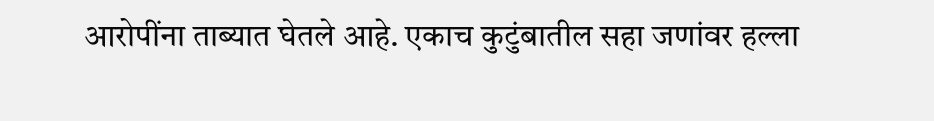आरोपींना ताब्यात घेतले आहे. एकाच कुटुंबातील सहा जणांवर हल्ला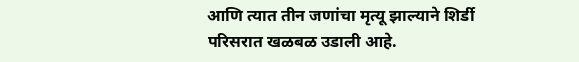आणि त्यात तीन जणांचा मृत्यू झाल्याने शिर्डी परिसरात खळबळ उडाली आहे.